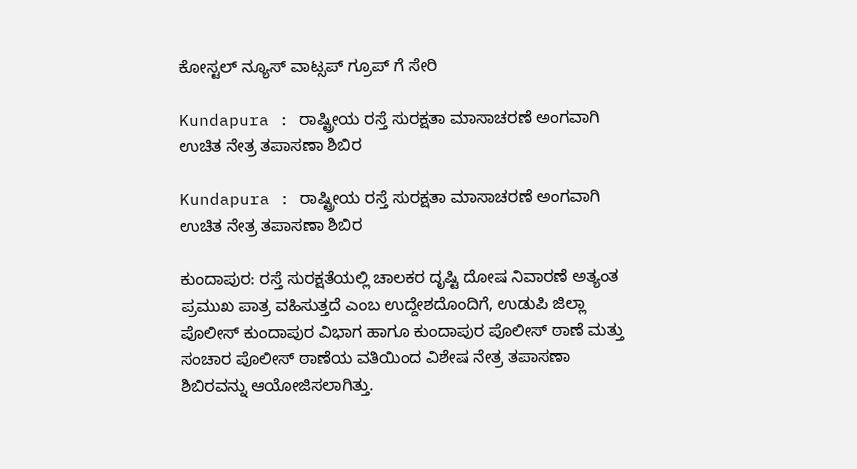ಕೋಸ್ಟಲ್ ನ್ಯೂಸ್ ವಾಟ್ಸಪ್ ಗ್ರೂಪ್ ಗೆ ಸೇರಿ

Kundapura : ರಾಷ್ಟ್ರೀಯ ರಸ್ತೆ ಸುರಕ್ಷತಾ ಮಾಸಾಚರಣೆ ಅಂಗವಾಗಿ ಉಚಿತ ನೇತ್ರ ತಪಾಸಣಾ ಶಿಬಿರ

Kundapura : ರಾಷ್ಟ್ರೀಯ ರಸ್ತೆ ಸುರಕ್ಷತಾ ಮಾಸಾಚರಣೆ ಅಂಗವಾಗಿ ಉಚಿತ ನೇತ್ರ ತಪಾಸಣಾ ಶಿಬಿರ

ಕುಂದಾಪುರ: ರಸ್ತೆ ಸುರಕ್ಷತೆಯಲ್ಲಿ ಚಾಲಕರ ದೃಷ್ಟಿ ದೋಷ ನಿವಾರಣೆ ಅತ್ಯಂತ ಪ್ರಮುಖ ಪಾತ್ರ ವಹಿಸುತ್ತದೆ ಎಂಬ ಉದ್ದೇಶದೊಂದಿಗೆ, ಉಡುಪಿ ಜಿಲ್ಲಾ ಪೊಲೀಸ್ ಕುಂದಾಪುರ ವಿಭಾಗ ಹಾಗೂ ಕುಂದಾಪುರ ಪೊಲೀಸ್ ಠಾಣೆ ಮತ್ತು ಸಂಚಾರ ಪೊಲೀಸ್ ಠಾಣೆಯ ವತಿಯಿಂದ ವಿಶೇಷ ನೇತ್ರ ತಪಾಸಣಾ ಶಿಬಿರವನ್ನು ಆಯೋಜಿಸಲಾಗಿತ್ತು.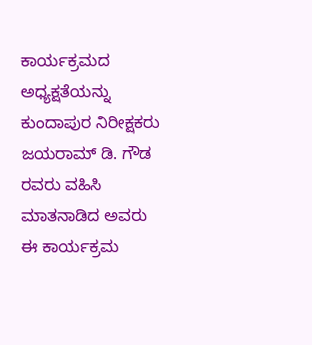ಕಾರ್ಯಕ್ರಮದ ಅಧ್ಯಕ್ಷತೆಯನ್ನು ಕುಂದಾಪುರ ನಿರೀಕ್ಷಕರು ಜಯರಾಮ್ ಡಿ. ಗೌಡ ರವರು ವಹಿಸಿ ಮಾತನಾಡಿದ ಅವರು ಈ ಕಾರ್ಯಕ್ರಮ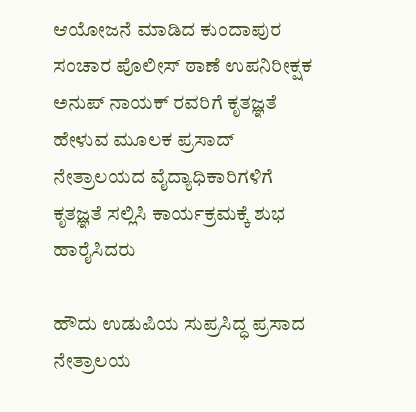ಆಯೋಜನೆ ಮಾಡಿದ ಕುಂದಾಪುರ ಸಂಚಾರ ಪೊಲೀಸ್ ಠಾಣೆ ಉಪನಿರೀಕ್ಷಕ ಅನುಪ್ ನಾಯಕ್ ರವರಿಗೆ ಕೃತಜ್ಞತೆ ಹೇಳುವ ಮೂಲಕ ಪ್ರಸಾದ್ ನೇತ್ರಾಲಯದ ವೈದ್ಯಾಧಿಕಾರಿಗಳಿಗೆ ಕೃತಜ್ಞತೆ ಸಲ್ಲಿಸಿ ಕಾರ್ಯಕ್ರಮಕ್ಕೆ ಶುಭ ಹಾರೈಸಿದರು

ಹೌದು ಉಡುಪಿಯ ಸುಪ್ರಸಿದ್ಧ ಪ್ರಸಾದ ನೇತ್ರಾಲಯ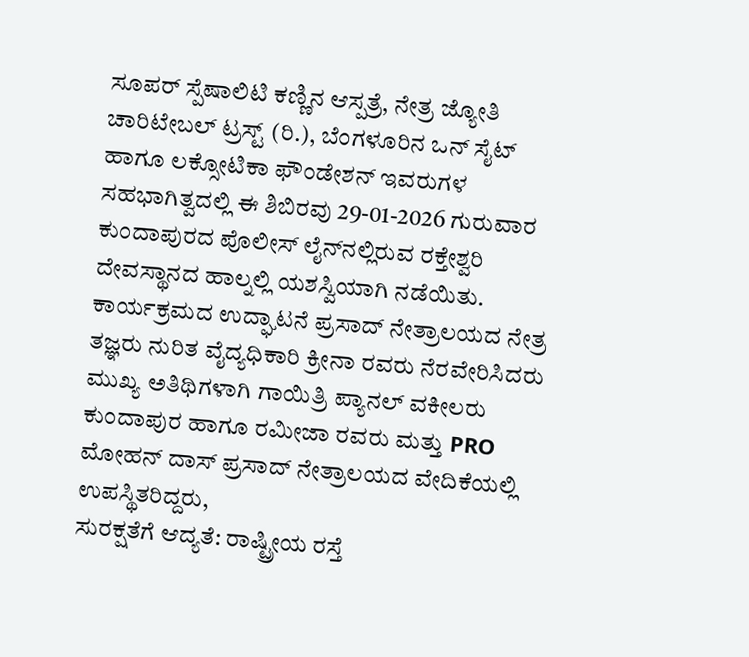ಸೂಪರ್ ಸ್ಪೆಷಾಲಿಟಿ ಕಣ್ಣಿನ ಆಸ್ಪತ್ರೆ, ನೇತ್ರ ಜ್ಯೋತಿ ಚಾರಿಟೇಬಲ್ ಟ್ರಸ್ಟ್ (ರಿ.), ಬೆಂಗಳೂರಿನ ಒನ್ ಸೈಟ್ ಹಾಗೂ ಲಕ್ಸೋಟಿಕಾ ಫೌಂಡೇಶನ್ ಇವರುಗಳ ಸಹಭಾಗಿತ್ವದಲ್ಲಿ ಈ ಶಿಬಿರವು 29-01-2026 ಗುರುವಾರ ಕುಂದಾಪುರದ ಪೊಲೀಸ್ ಲೈನ್‌ನಲ್ಲಿರುವ ರಕ್ತೇಶ್ವರಿ ದೇವಸ್ಥಾನದ ಹಾಲ್ನಲ್ಲಿ ಯಶಸ್ವಿಯಾಗಿ ನಡೆಯಿತು.
ಕಾರ್ಯಕ್ರಮದ ಉದ್ಘಾಟನೆ ಪ್ರಸಾದ್ ನೇತ್ರಾಲಯದ ನೇತ್ರ ತಜ್ಞರು ನುರಿತ ವೈದ್ಯಧಿಕಾರಿ ಕ್ರೀನಾ ರವರು ನೆರವೇರಿಸಿದರು
ಮುಖ್ಯ ಅತಿಥಿಗಳಾಗಿ ಗಾಯಿತ್ರಿ ಪ್ಯಾನಲ್ ವಕೀಲರು ಕುಂದಾಪುರ ಹಾಗೂ ರಮೀಜಾ ರವರು ಮತ್ತು PRO ಮೋಹನ್ ದಾಸ್ ಪ್ರಸಾದ್ ನೇತ್ರಾಲಯದ ವೇದಿಕೆಯಲ್ಲಿ ಉಪಸ್ಥಿತರಿದ್ದರು,
ಸುರಕ್ಷತೆಗೆ ಆದ್ಯತೆ: ರಾಷ್ಟ್ರೀಯ ರಸ್ತೆ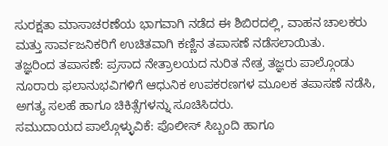ಸುರಕ್ಷತಾ ಮಾಸಾಚರಣೆಯ ಭಾಗವಾಗಿ ನಡೆದ ಈ ಶಿಬಿರದಲ್ಲಿ, ವಾಹನ ಚಾಲಕರು ಮತ್ತು ಸಾರ್ವಜನಿಕರಿಗೆ ಉಚಿತವಾಗಿ ಕಣ್ಣಿನ ತಪಾಸಣೆ ನಡೆಸಲಾಯಿತು.
ತಜ್ಞರಿಂದ ತಪಾಸಣೆ: ಪ್ರಸಾದ ನೇತ್ರಾಲಯದ ನುರಿತ ನೇತ್ರ ತಜ್ಞರು ಪಾಲ್ಗೊಂಡು ನೂರಾರು ಫಲಾನುಭವಿಗಳಿಗೆ ಆಧುನಿಕ ಉಪಕರಣಗಳ ಮೂಲಕ ತಪಾಸಣೆ ನಡೆಸಿ, ಅಗತ್ಯ ಸಲಹೆ ಹಾಗೂ ಚಿಕಿತ್ಸೆಗಳನ್ನು ಸೂಚಿಸಿದರು.
ಸಮುದಾಯದ ಪಾಲ್ಗೊಳ್ಳುವಿಕೆ: ಪೊಲೀಸ್ ಸಿಬ್ಬಂದಿ ಹಾಗೂ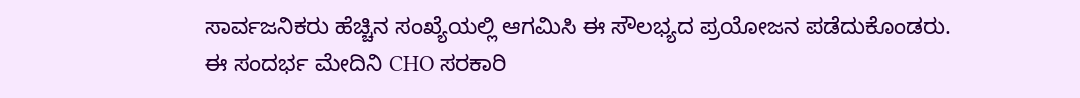ಸಾರ್ವಜನಿಕರು ಹೆಚ್ಚಿನ ಸಂಖ್ಯೆಯಲ್ಲಿ ಆಗಮಿಸಿ ಈ ಸೌಲಭ್ಯದ ಪ್ರಯೋಜನ ಪಡೆದುಕೊಂಡರು.
ಈ ಸಂದರ್ಭ ಮೇದಿನಿ CHO ಸರಕಾರಿ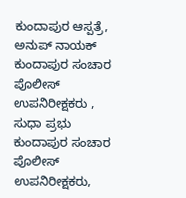ಕುಂದಾಪುರ ಆಸ್ಪತ್ರೆ, ಅನುಪ್ ನಾಯಕ್ ಕುಂದಾಪುರ ಸಂಚಾರ ಪೊಲೀಸ್ ಉಪನಿರೀಕ್ಷಕರು , ಸುಧಾ ಪ್ರಭು ಕುಂದಾಪುರ ಸಂಚಾರ ಪೊಲೀಸ್ ಉಪನಿರೀಕ್ಷಕರು,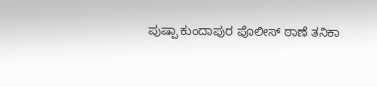ಪುಷ್ಪಾ ಕುಂದಾಪುರ ಪೊಲೀಸ್ ಠಾಣೆ ತನಿಕಾ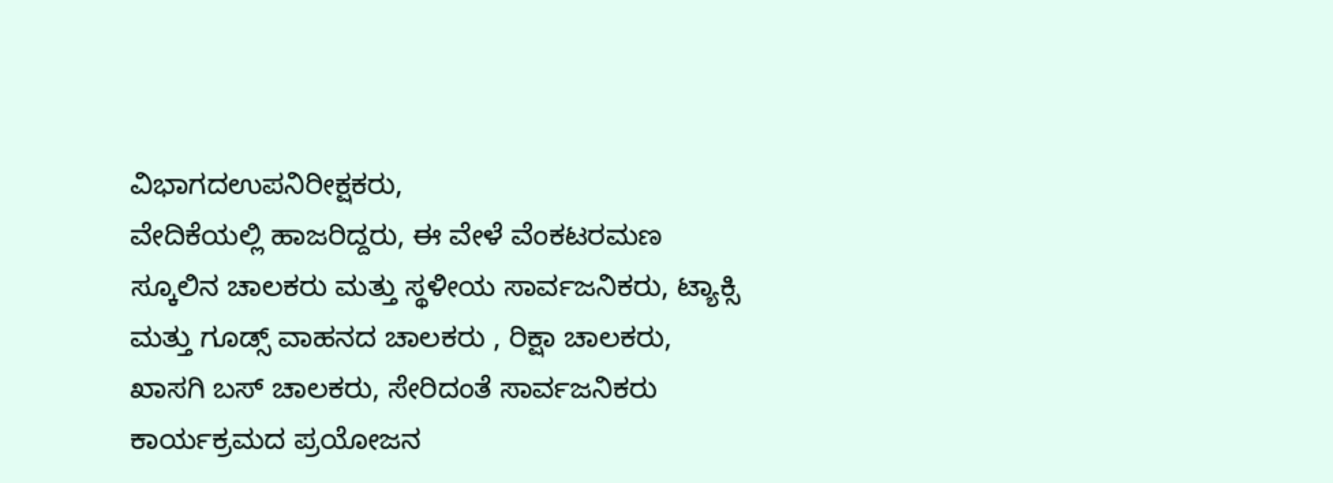ವಿಭಾಗದಉಪನಿರೀಕ್ಷಕರು,
ವೇದಿಕೆಯಲ್ಲಿ ಹಾಜರಿದ್ದರು, ಈ ವೇಳೆ ವೆಂಕಟರಮಣ ಸ್ಕೂಲಿನ ಚಾಲಕರು ಮತ್ತು ಸ್ಥಳೀಯ ಸಾರ್ವಜನಿಕರು, ಟ್ಯಾಕ್ಸಿ ಮತ್ತು ಗೂಡ್ಸ್ ವಾಹನದ ಚಾಲಕರು , ರಿಕ್ಷಾ ಚಾಲಕರು, ಖಾಸಗಿ ಬಸ್ ಚಾಲಕರು, ಸೇರಿದಂತೆ ಸಾರ್ವಜನಿಕರು ಕಾರ್ಯಕ್ರಮದ ಪ್ರಯೋಜನ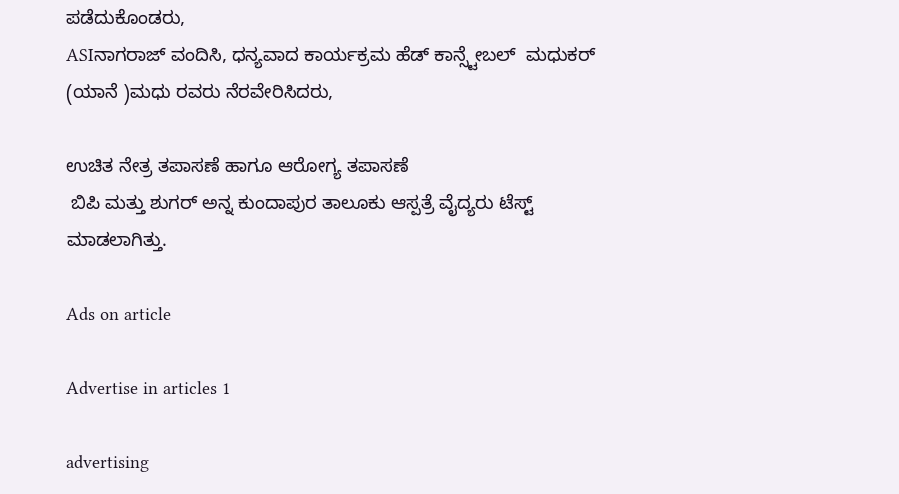ಪಡೆದುಕೊಂಡರು,
ASIನಾಗರಾಜ್ ವಂದಿಸಿ, ಧನ್ಯವಾದ ಕಾರ್ಯಕ್ರಮ ಹೆಡ್ ಕಾನ್ಸ್ಟೇಬಲ್  ಮಧುಕರ್ (ಯಾನೆ )ಮಧು ರವರು ನೆರವೇರಿಸಿದರು,

ಉಚಿತ ನೇತ್ರ ತಪಾಸಣೆ ಹಾಗೂ ಆರೋಗ್ಯ ತಪಾಸಣೆ
 ಬಿಪಿ ಮತ್ತು ಶುಗರ್ ಅನ್ನ ಕುಂದಾಪುರ ತಾಲೂಕು ಆಸ್ಪತ್ರೆ ವೈದ್ಯರು ಟೆಸ್ಟ್ ಮಾಡಲಾಗಿತ್ತು.

Ads on article

Advertise in articles 1

advertising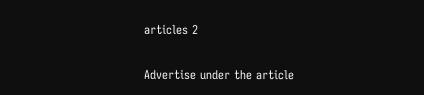articles 2

Advertise under the article